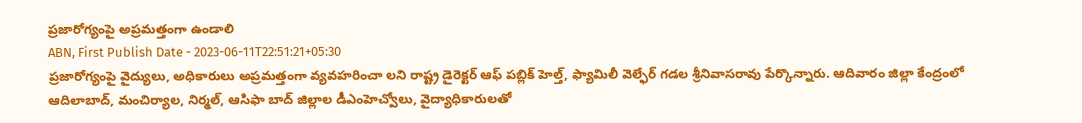ప్రజారోగ్యంపై అప్రమత్తంగా ఉండాలి
ABN, First Publish Date - 2023-06-11T22:51:21+05:30
ప్రజారోగ్యంపై వైద్యులు, అధికారులు అప్రమత్తంగా వ్యవహరించా లని రాష్ట్ర డైరెక్టర్ ఆఫ్ పబ్లిక్ హెల్త్, ఫ్యామిలీ వెల్ఫేర్ గడల శ్రీనివాసరావు పేర్కొన్నారు. ఆదివారం జిల్లా కేంద్రంలో ఆదిలాబాద్, మంచిర్యాల, నిర్మల్, ఆసిఫా బాద్ జిల్లాల డీఎంహెచ్వోలు, వైద్యాధికారులతో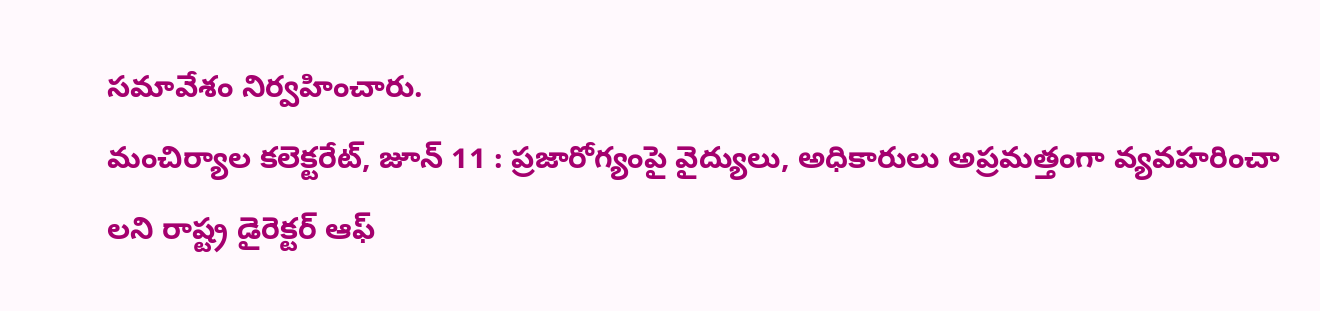సమావేశం నిర్వహించారు.
మంచిర్యాల కలెక్టరేట్, జూన్ 11 : ప్రజారోగ్యంపై వైద్యులు, అధికారులు అప్రమత్తంగా వ్యవహరించా లని రాష్ట్ర డైరెక్టర్ ఆఫ్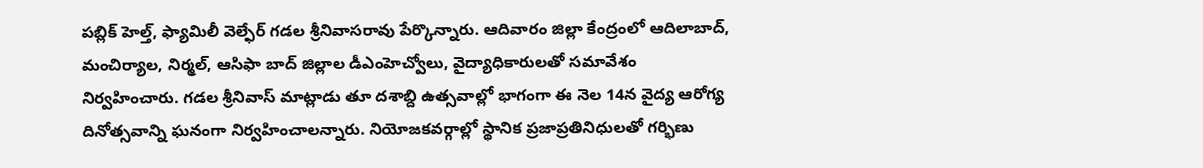పబ్లిక్ హెల్త్, ఫ్యామిలీ వెల్ఫేర్ గడల శ్రీనివాసరావు పేర్కొన్నారు. ఆదివారం జిల్లా కేంద్రంలో ఆదిలాబాద్, మంచిర్యాల, నిర్మల్, ఆసిఫా బాద్ జిల్లాల డీఎంహెచ్వోలు, వైద్యాధికారులతో సమావేశం నిర్వహించారు. గడల శ్రీనివాస్ మాట్లాడు తూ దశాబ్ది ఉత్సవాల్లో భాగంగా ఈ నెల 14న వైద్య ఆరోగ్య దినోత్సవాన్ని ఘనంగా నిర్వహించాలన్నారు. నియోజకవర్గాల్లో స్థానిక ప్రజాప్రతినిధులతో గర్భిణు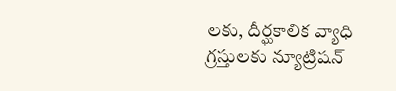లకు, దీర్ఘకాలిక వ్యాధి గ్రస్తులకు న్యూట్రిషన్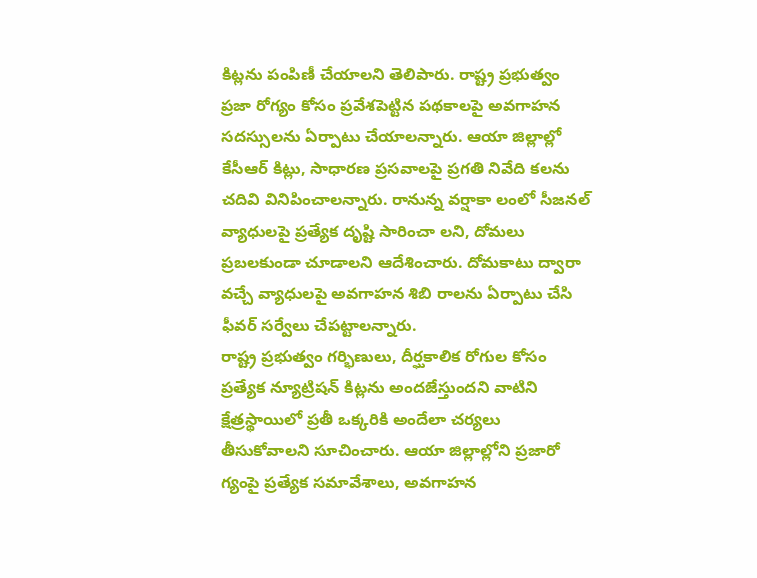కిట్లను పంపిణీ చేయాలని తెలిపారు. రాష్ట్ర ప్రభుత్వం ప్రజా రోగ్యం కోసం ప్రవేశపెట్టిన పథకాలపై అవగాహన సదస్సులను ఏర్పాటు చేయాలన్నారు. ఆయా జిల్లాల్లో కేసీఆర్ కిట్లు, సాధారణ ప్రసవాలపై ప్రగతి నివేది కలను చదివి వినిపించాలన్నారు. రానున్న వర్షాకా లంలో సీజనల్ వ్యాధులపై ప్రత్యేక దృష్టి సారించా లని, దోమలు ప్రబలకుండా చూడాలని ఆదేశించారు. దోమకాటు ద్వారా వచ్చే వ్యాధులపై అవగాహన శిబి రాలను ఏర్పాటు చేసి ఫీవర్ సర్వేలు చేపట్టాలన్నారు.
రాష్ట్ర ప్రభుత్వం గర్భిణులు, దీర్ఘకాలిక రోగుల కోసం ప్రత్యేక న్యూట్రిషన్ కిట్లను అందజేస్తుందని వాటిని క్షేత్రస్థాయిలో ప్రతీ ఒక్కరికి అందేలా చర్యలు తీసుకోవాలని సూచించారు. ఆయా జిల్లాల్లోని ప్రజారో గ్యంపై ప్రత్యేక సమావేశాలు, అవగాహన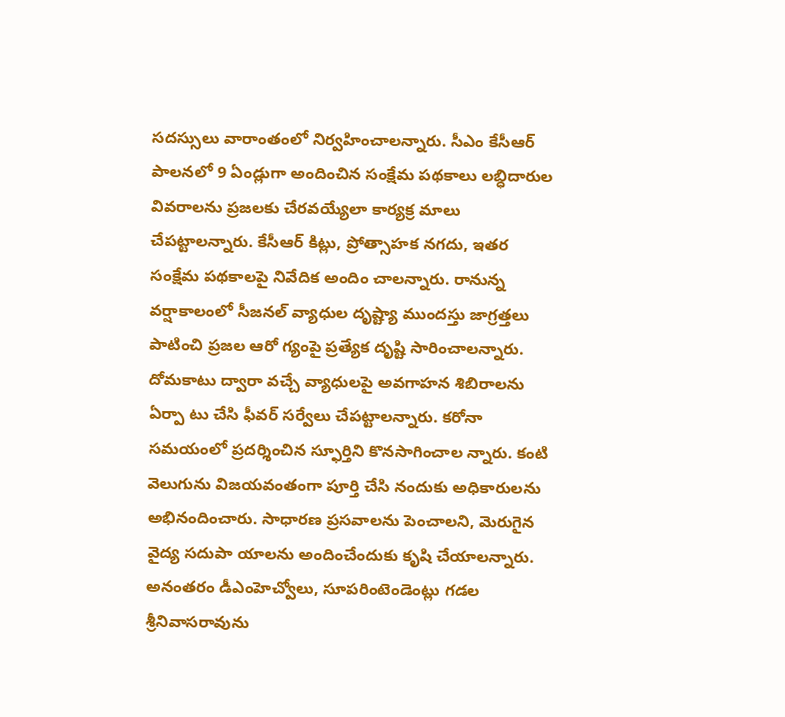సదస్సులు వారాంతంలో నిర్వహించాలన్నారు. సీఎం కేసీఆర్ పాలనలో 9 ఏండ్లుగా అందించిన సంక్షేమ పథకాలు లబ్ధిదారుల వివరాలను ప్రజలకు చేరవయ్యేలా కార్యక్ర మాలు చేపట్టాలన్నారు. కేసీఆర్ కిట్లు, ప్రోత్సాహక నగదు, ఇతర సంక్షేమ పథకాలపై నివేదిక అందిం చాలన్నారు. రానున్న వర్షాకాలంలో సీజనల్ వ్యాధుల దృష్ట్యా ముందస్తు జాగ్రత్తలు పాటించి ప్రజల ఆరో గ్యంపై ప్రత్యేక దృష్టి సారించాలన్నారు. దోమకాటు ద్వారా వచ్చే వ్యాధులపై అవగాహన శిబిరాలను ఏర్పా టు చేసి ఫీవర్ సర్వేలు చేపట్టాలన్నారు. కరోనా సమయంలో ప్రదర్శించిన స్ఫూర్తిని కొనసాగించాల న్నారు. కంటి వెలుగును విజయవంతంగా పూర్తి చేసి నందుకు అధికారులను అభినందించారు. సాధారణ ప్రసవాలను పెంచాలని, మెరుగైన వైద్య సదుపా యాలను అందించేందుకు కృషి చేయాలన్నారు. అనంతరం డీఎంహెచ్వోలు, సూపరింటెండెంట్లు గడల శ్రీనివాసరావును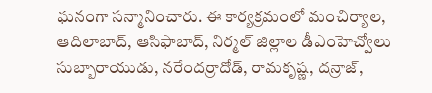ఘనంగా సన్మానించారు. ఈ కార్యక్రమంలో మంచిర్యాల, ఆదిలాబాద్, ఆసిఫాబాద్, నిర్మల్ జిల్లాల డీఎంహెచ్వోలు సుబ్బారాయుడు, నరేందర్రాదోడ్, రామకృష్ణ, దన్రాజ్,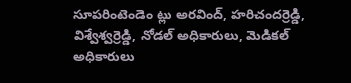సూపరింటెండెం ట్లు అరవింద్, హరిచందర్రెడ్డి, విశ్వేశ్వర్రెడ్డి, నోడల్ అధికారులు, మెడికల్ అధికారులు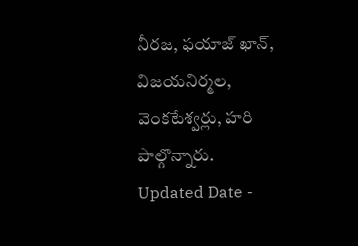నీరజ, ఫయాజ్ ఖాన్, విజయనిర్మల, వెంకటేశ్వర్లు, హరి పాల్గొన్నారు.
Updated Date -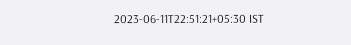2023-06-11T22:51:21+05:30 IST